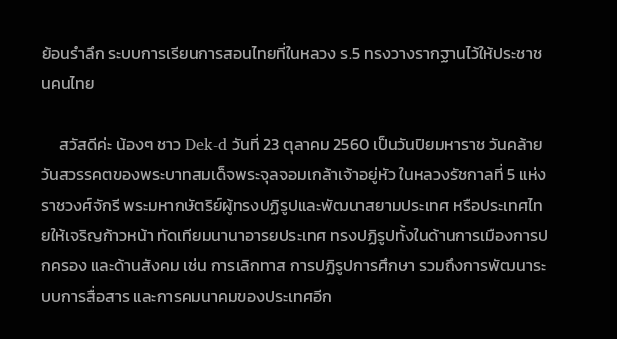ย้อนรำลึก ระบบการเรียนการสอนไทยที่ในหลวง ร.5 ทรงวางรากฐานไว้ให้ประชาชนคนไทย

     สวัสดีค่ะ น้องๆ ชาว Dek-d วันที่ 23 ตุลาคม 2560 เป็นวันปิยมหาราช วันคล้ายวันสวรรคตของพระบาทสมเด็จพระจุลจอมเกล้าเจ้าอยู่หัว ในหลวงรัชกาลที่ 5 แห่งราชวงศ์จักรี พระมหากษัตริย์ผู้ทรงปฏิรูปและพัฒนาสยามประเทศ หรือประเทศไทยให้เจริญก้าวหน้า ทัดเทียมนานาอารยประเทศ ทรงปฏิรูปทั้งในด้านการเมืองการปกครอง และด้านสังคม เช่น การเลิกทาส การปฏิรูปการศึกษา รวมถึงการพัฒนาระบบการสื่อสาร และการคมนาคมของประเทศอีก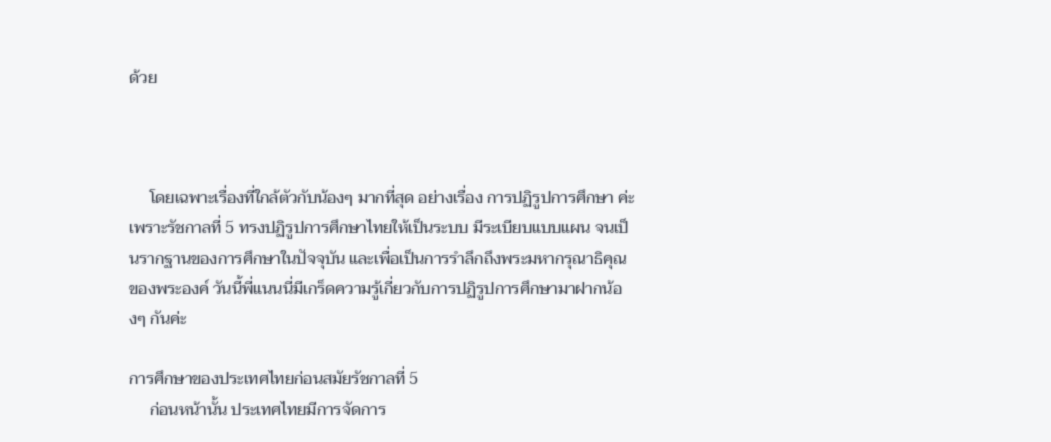ด้วย



     โดยเฉพาะเรื่องที่ใกล้ตัวกับน้องๆ มากที่สุด อย่างเรื่อง การปฏิรูปการศึกษา ค่ะ เพราะรัชกาลที่ 5 ทรงปฏิรูปการศึกษาไทยให้เป็นระบบ มีระเบียบแบบแผน จนเป็นรากฐานของการศึกษาในปัจจุบัน และเพื่อเป็นการรำลึกถึงพระมหากรุณาธิคุณของพระองค์ วันนี้พี่แนนนี่มีเกร็ดความรู้เกี่ยวกับการปฏิรูปการศึกษามาฝากน้องๆ กันค่ะ

การศึกษาของประเทศไทยก่อนสมัยรัชกาลที่ 5
     ก่อนหน้านั้น ประเทศไทยมีการจัดการ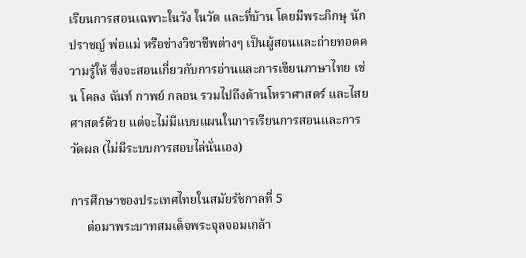เรียนการสอนเฉพาะในวัง ในวัด และที่บ้าน โดยมีพระภิกษุ นักปราชญ์ พ่อแม่ หรือช่างวิชาชีพต่างๆ เป็นผู้สอนและถ่ายทอดความรู้ให้ ซึ่งจะสอนเกี่ยวกับการอ่านและการเขียนภาษาไทย เช่น โคลง ฉันท์ กาพย์ กลอน รวมไปถึงด้านโหราศาสตร์ และไสยศาสตร์ด้วย แต่จะไม่มีแบบแผนในการเรียนการสอนและการวัดผล (ไม่มีระบบการสอบไล่นั่นเอง)

การศึกษาของประเทศไทยในสมัยรัชกาลที่ 5
     ต่อมาพระบาทสมเด็จพระจุลจอมเกล้า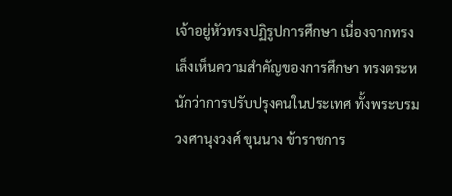เจ้าอยู่หัวทรงปฏิรูปการศึกษา เนื่องจากทรงเล็งเห็นความสำคัญของการศึกษา ทรงตระหนักว่าการปรับปรุงคนในประเทศ ทั้งพระบรมวงศานุงวงศ์ ขุนนาง ข้าราชการ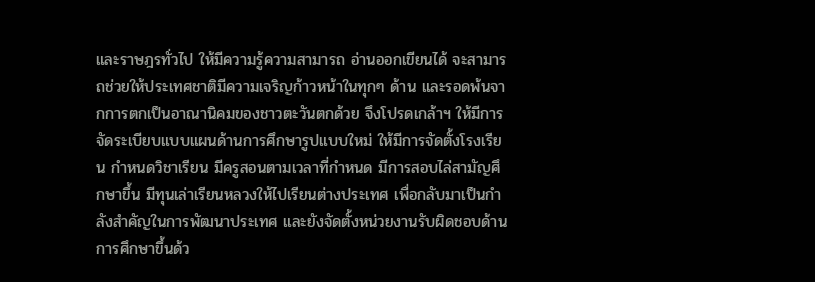และราษฎรทั่วไป ให้มีความรู้ความสามารถ อ่านออกเขียนได้ จะสามารถช่วยให้ประเทศชาติมีความเจริญก้าวหน้าในทุกๆ ด้าน และรอดพ้นจากการตกเป็นอาณานิคมของชาวตะวันตกด้วย จึงโปรดเกล้าฯ ให้มีการจัดระเบียบแบบแผนด้านการศึกษารูปแบบใหม่ ให้มีการจัดตั้งโรงเรียน กำหนดวิชาเรียน มีครูสอนตามเวลาที่กำหนด มีการสอบไล่สามัญศึกษาขึ้น มีทุนเล่าเรียนหลวงให้ไปเรียนต่างประเทศ เพื่อกลับมาเป็นกำลังสำคัญในการพัฒนาประเทศ และยังจัดตั้งหน่วยงานรับผิดชอบด้านการศึกษาขึ้นด้ว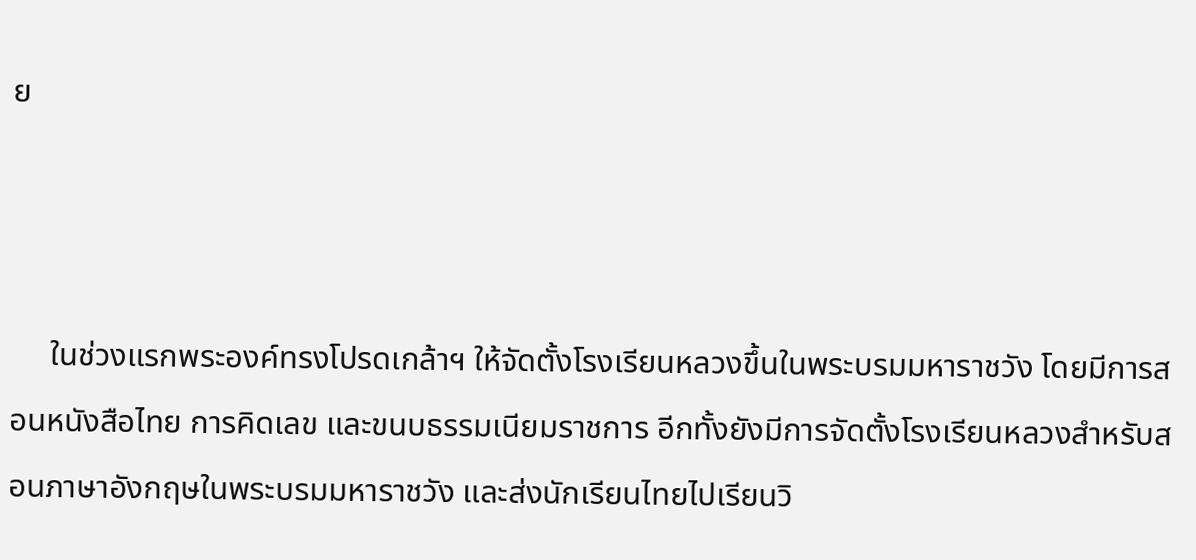ย



     ในช่วงแรกพระองค์ทรงโปรดเกล้าฯ ให้จัดตั้งโรงเรียนหลวงขึ้นในพระบรมมหาราชวัง โดยมีการสอนหนังสือไทย การคิดเลข และขนบธรรมเนียมราชการ อีกทั้งยังมีการจัดตั้งโรงเรียนหลวงสำหรับสอนภาษาอังกฤษในพระบรมมหาราชวัง และส่งนักเรียนไทยไปเรียนวิ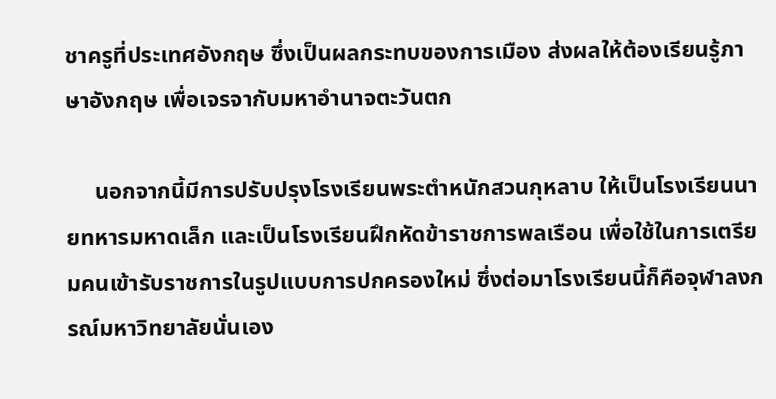ชาครูที่ประเทศอังกฤษ ซึ่งเป็นผลกระทบของการเมือง ส่งผลให้ต้องเรียนรู้ภาษาอังกฤษ เพื่อเจรจากับมหาอำนาจตะวันตก

     นอกจากนี้มีการปรับปรุงโรงเรียนพระตำหนักสวนกุหลาบ ให้เป็นโรงเรียนนายทหารมหาดเล็ก และเป็นโรงเรียนฝึกหัดข้าราชการพลเรือน เพื่อใช้ในการเตรียมคนเข้ารับราชการในรูปแบบการปกครองใหม่ ซึ่งต่อมาโรงเรียนนี้ก็คือจุฬาลงกรณ์มหาวิทยาลัยนั่นเอง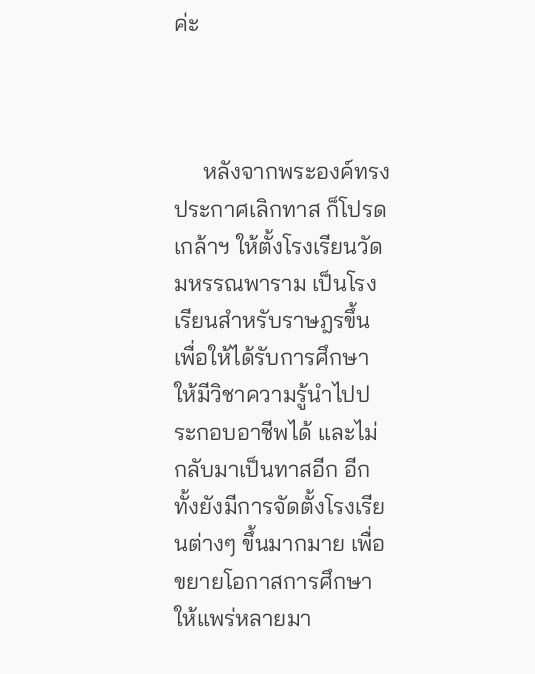ค่ะ



     หลังจากพระองค์ทรงประกาศเลิกทาส ก็โปรดเกล้าฯ ให้ตั้งโรงเรียนวัดมหรรณพาราม เป็นโรงเรียนสำหรับราษฎรขึ้น เพื่อให้ได้รับการศึกษา ให้มีวิชาความรู้นำไปประกอบอาชีพได้ และไม่กลับมาเป็นทาสอีก อีกทั้งยังมีการจัดตั้งโรงเรียนต่างๆ ขึ้นมากมาย เพื่อขยายโอกาสการศึกษาให้แพร่หลายมา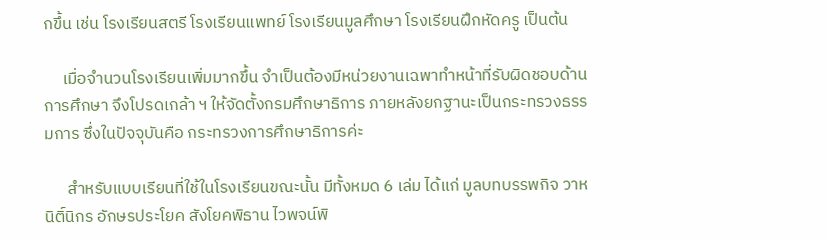กขึ้น เช่น โรงเรียนสตรี โรงเรียนแพทย์ โรงเรียนมูลศึกษา โรงเรียนฝึกหัดครู เป็นต้น

     เมื่อจำนวนโรงเรียนเพิ่มมากขึ้น จำเป็นต้องมีหน่วยงานเฉพาทำหน้าที่รับผิดชอบด้านการศึกษา จึงโปรดเกล้า ฯ ให้จัดตั้งกรมศึกษาธิการ ภายหลังยกฐานะเป็นกระทรวงธรรมการ ซึ่งในปัจจุบันคือ กระทรวงการศึกษาธิการค่ะ

      สำหรับแบบเรียนที่ใช้ในโรงเรียนขณะนั้น มีทั้งหมด 6 เล่ม ได้แก่ มูลบทบรรพกิจ วาหนิติ์นิกร อักษรประโยค สังโยคพิธาน ไวพจน์พิ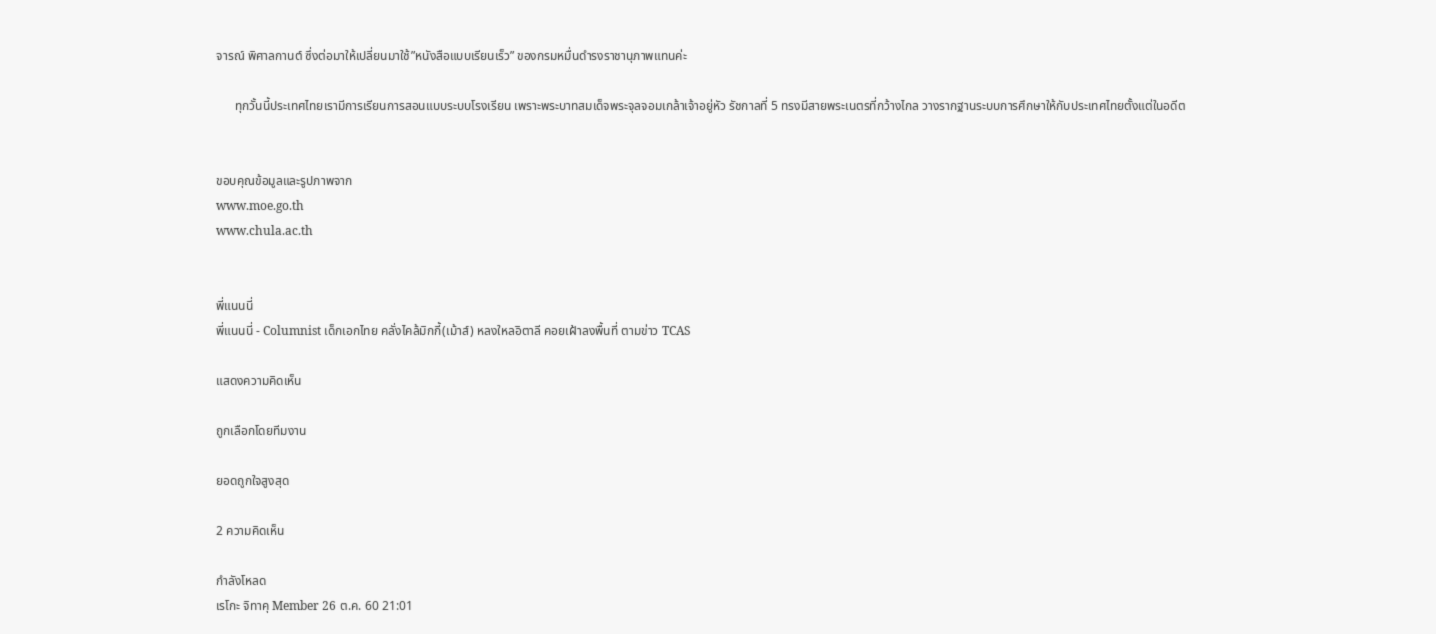จารณ์ พิศาลกานต์ ซึ่งต่อมาให้เปลี่ยนมาใช้”หนังสือแบบเรียนเร็ว” ของกรมหมื่นดำรงราชานุภาพแทนค่ะ

      ทุกวั้นนี้ประเทศไทยเรามีการเรียนการสอนแบบระบบโรงเรียน เพราะพระบาทสมเด็จพระจุลจอมเกล้าเจ้าอยู่หัว รัชกาลที่ 5 ทรงมีสายพระเนตรที่กว้างไกล วางรากฐานระบบการศึกษาให้กับประเทศไทยตั้งแต่ในอดีต


ขอบคุณข้อมูลและรูปภาพจาก
www.moe.go.th
www.chula.ac.th


พี่แนนนี่
พี่แนนนี่ - Columnist เด็กเอกไทย คลั่งไคล้มิกกี้(เม้าส์) หลงใหลอิตาลี คอยเฝ้าลงพื้นที่ ตามข่าว TCAS

แสดงความคิดเห็น

ถูกเลือกโดยทีมงาน

ยอดถูกใจสูงสุด

2 ความคิดเห็น

กำลังโหลด
เรโกะ จิทาคุ Member 26 ต.ค. 60 21:01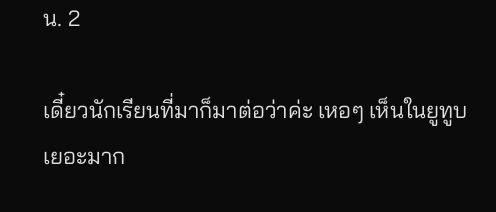น. 2

เดี๋ยวนักเรียนที่มาก็มาต่อว่าค่ะ เหอๆ เห็นในยูทูบเยอะมาก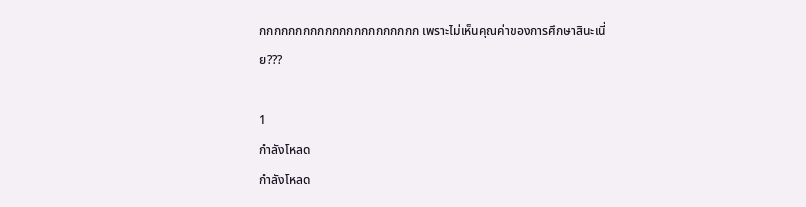กกกกกกกกกกกกกกกกกกกกกก เพราะไม่เห็นคุณค่าของการศึกษาสินะเนี่ย???

1
กำลังโหลด
กำลังโหลด